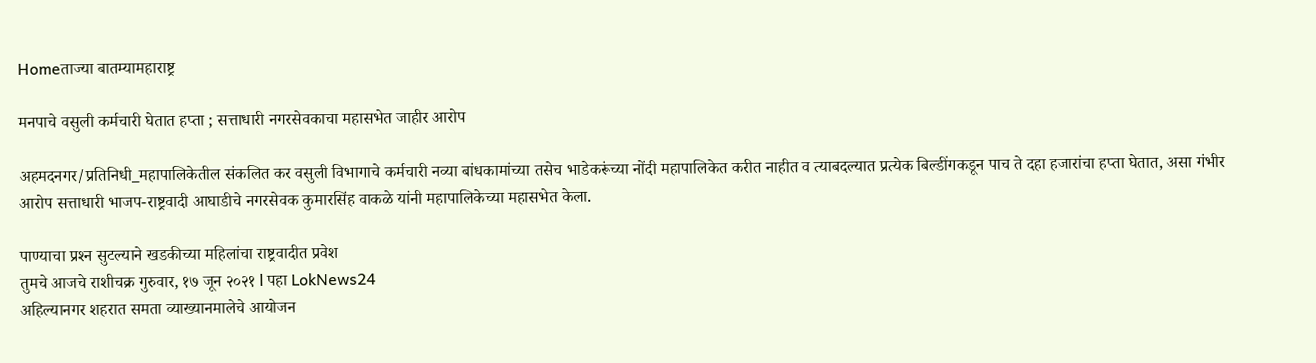Homeताज्या बातम्यामहाराष्ट्र

मनपाचे वसुली कर्मचारी घेतात हप्ता ; सत्ताधारी नगरसेवकाचा महासभेत जाहीर आरोप

अहमदनगर/प्रतिनिधी_महापालिकेतील संकलित कर वसुली विभागाचे कर्मचारी नव्या बांधकामांच्या तसेच भाडेकरूंच्या नोंदी महापालिकेत करीत नाहीत व त्याबदल्यात प्रत्येक बिल्डींगकडून पाच ते दहा हजारांचा हप्ता घेतात, असा गंभीर आरोप सत्ताधारी भाजप-राष्ट्रवादी आघाडीचे नगरसेवक कुमारसिंह वाकळे यांनी महापालिकेच्या महासभेत केला.

पाण्याचा प्रश्‍न सुटल्याने खडकीच्या महिलांचा राष्ट्रवादीत प्रवेश
तुमचे आजचे राशीचक्र गुरुवार, १७ जून २०२१ l पहा LokNews24
अहिल्यानगर शहरात समता व्याख्यानमालेचे आयोजन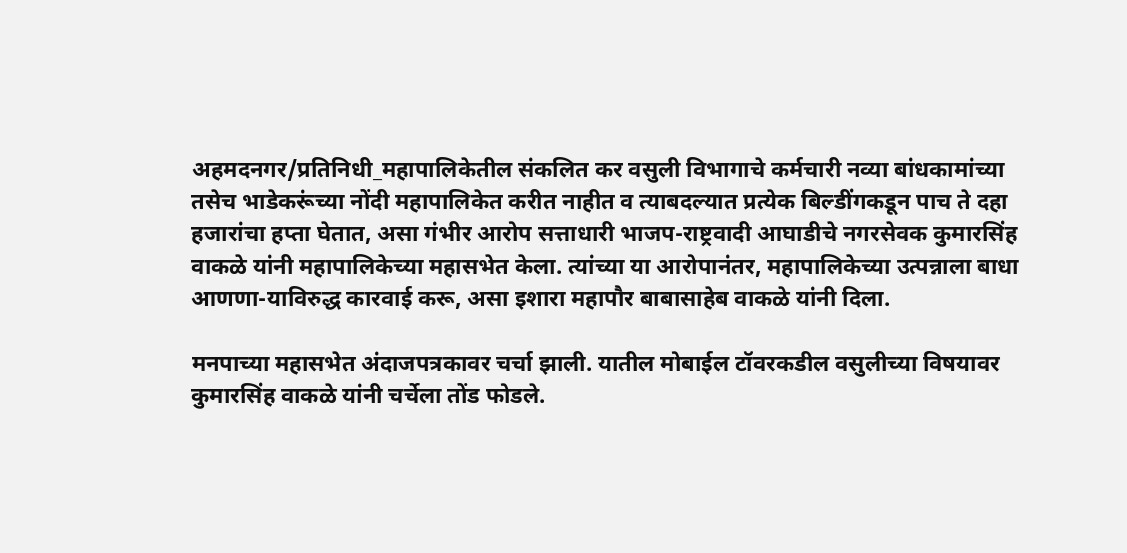अहमदनगर/प्रतिनिधी_महापालिकेतील संकलित कर वसुली विभागाचे कर्मचारी नव्या बांधकामांच्या तसेच भाडेकरूंच्या नोंदी महापालिकेत करीत नाहीत व त्याबदल्यात प्रत्येक बिल्डींगकडून पाच ते दहा हजारांचा हप्ता घेतात, असा गंभीर आरोप सत्ताधारी भाजप-राष्ट्रवादी आघाडीचे नगरसेवक कुमारसिंह वाकळे यांनी महापालिकेच्या महासभेत केला. त्यांच्या या आरोपानंतर, महापालिकेच्या उत्पन्नाला बाधा आणणा-याविरुद्ध कारवाई करू, असा इशारा महापौर बाबासाहेब वाकळे यांनी दिला.

मनपाच्या महासभेत अंदाजपत्रकावर चर्चा झाली. यातील मोबाईल टॉवरकडील वसुलीच्या विषयावर कुमारसिंह वाकळे यांनी चर्चेला तोंड फोडले.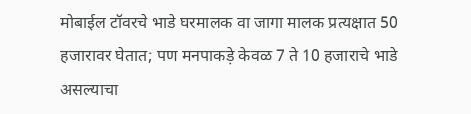मोबाईल टॉवरचे भाडे घरमालक वा जागा मालक प्रत्यक्षात 50 हजारावर घेतात; पण मनपाकड़े केवळ 7 ते 10 हजाराचे भाडे असल्याचा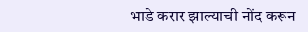भाडे करार झाल्याची नोंद करून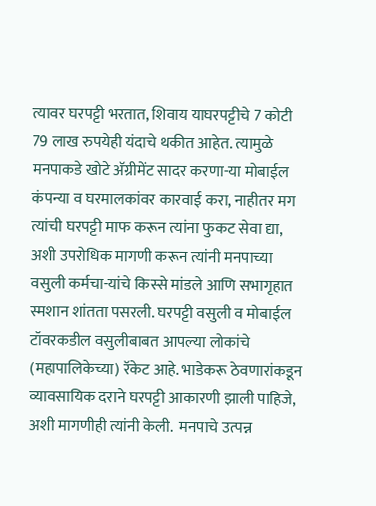त्यावर घरपट्टी भरतात, शिवाय याघरपट्टीचे 7 कोटी 79 लाख रुपयेही यंदाचे थकीत आहेत. त्यामुळे मनपाकडे खोटे अ‍ॅग्रीमेंट सादर करणा-या मोबाईल कंपन्या व घरमालकांवर कारवाई करा, नाहीतर मग त्यांची घरपट्टी माफ करून त्यांना फुकट सेवा द्या, अशी उपरोधिक मागणी करून त्यांनी मनपाच्या वसुली कर्मचा-यांचे किस्से मांडले आणि सभागृहात स्मशान शांतता पसरली. घरपट्टी वसुली व मोबाईल टॉवरकडील वसुलीबाबत आपल्या लोकांचे (महापालिकेच्या) रॅकेट आहे. भाडेकरू ठेवणारांकडून व्यावसायिक दराने घरपट्टी आकारणी झाली पाहिजे, अशी मागणीही त्यांनी केली.  मनपाचे उत्पन्न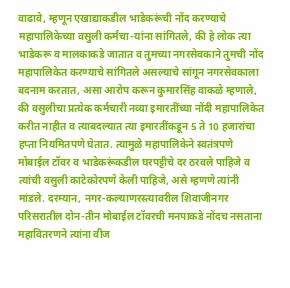वाढावे, म्हणून एखाद्याकडील भाडेकरूंची नोंद करण्याचे महापालिकेच्या वसुली कर्मचा-यांना सांगितले, की हे लोक त्या भाडेकरू व मालकाकडे जातात व तुमच्या नगरसेवकाने तुमची नोंद महापालिकेत करण्याचे सांगितले असल्याचे सांगून नगरसेवकाला बदनाम करतात, असा आरोप करून कुमारसिंह वाकळे म्हणाले, की वसुलीचा प्रत्येक कर्मचारी नव्या इमारतींच्या नोंदी महापालिकेत करीत नाहीत व त्याबदल्यात त्या इमारतींकडून 5 ते 10 हजारांचा हप्ता नियमितपणे घेतात. त्यामुळे महापालिकेने स्वतंत्रपणे मोबाईल टॉवर व भाडेकरूंकडील घरपट्टीचे दर ठरवले पाहिजे व त्यांची वसुली काटेकोरपणे केली पाहिजे, असे म्हणणे त्यांनी मांडले. दरम्यान, नगर-कल्याणरस्त्यावरील शिवाजीनगर परिसरातील दोन-तीन मोबाईल टॉवरची मनपाकडे नोंदच नसताना महावितरणने त्यांना वीज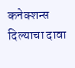कनेक्शन्स दिल्याचा दावा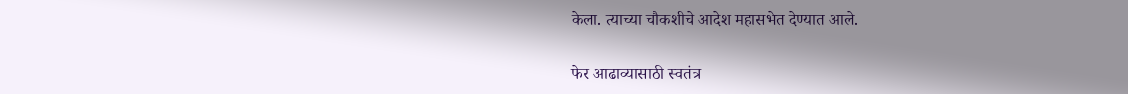केला. त्याच्या चौकशीचे आदेश महासभेत देण्यात आले.

फेर आढाव्यासाठी स्वतंत्र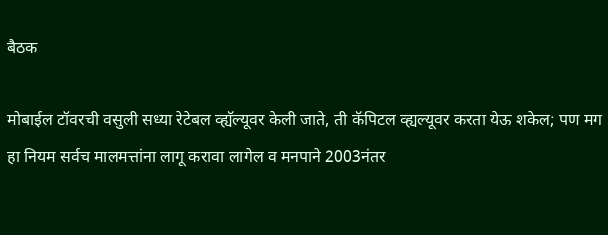बैठक

मोबाईल टॉवरची वसुली सध्या रेटेबल व्ह्यॅल्यूवर केली जाते, ती कॅपिटल व्ह्यल्यूवर करता येऊ शकेल; पण मग हा नियम सर्वच मालमत्तांना लागू करावा लागेल व मनपाने 2003नंतर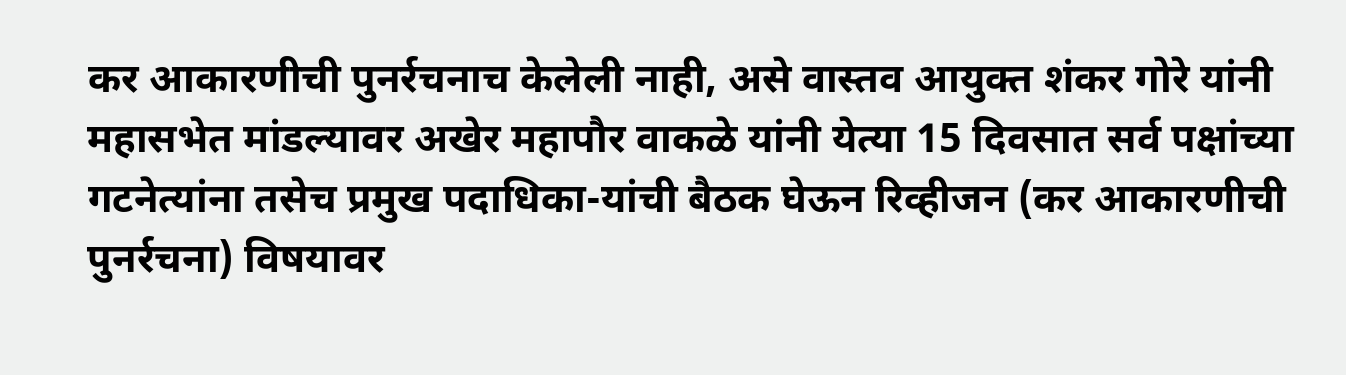कर आकारणीची पुनर्रचनाच केलेली नाही, असे वास्तव आयुक्त शंकर गोरे यांनी महासभेत मांडल्यावर अखेर महापौर वाकळे यांनी येत्या 15 दिवसात सर्व पक्षांच्या गटनेत्यांना तसेच प्रमुख पदाधिका-यांची बैठक घेऊन रिव्हीजन (कर आकारणीची पुनर्रचना) विषयावर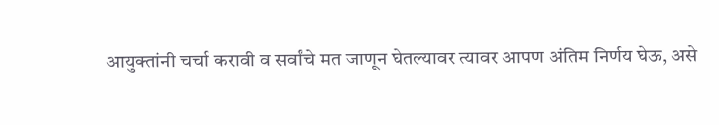आयुक्तांनी चर्चा करावी व सर्वांचे मत जाणून घेतल्यावर त्यावर आपण अंतिम निर्णय घेऊ, असे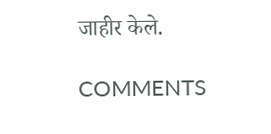जाहीर केले.

COMMENTS